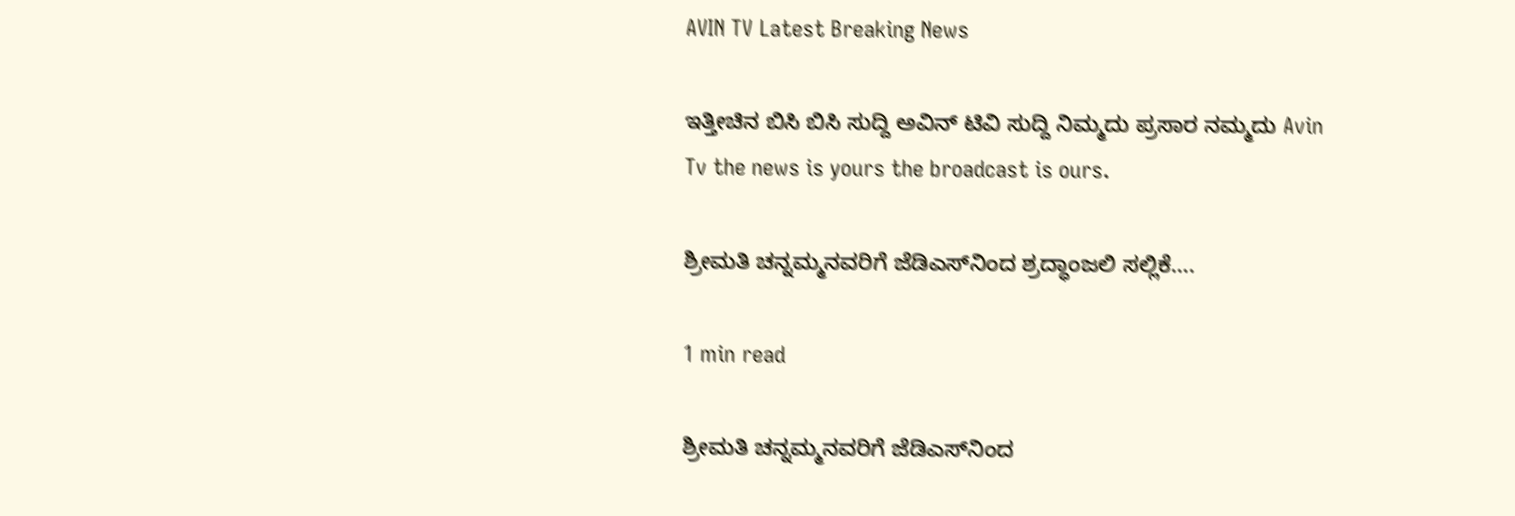AVIN TV Latest Breaking News

ಇತ್ತೀಚಿನ ಬಿಸಿ ಬಿಸಿ ಸುದ್ದಿ ಅವಿನ್ ಟಿವಿ ಸುದ್ದಿ ನಿಮ್ಮದು ಪ್ರಸಾರ ನಮ್ಮದು Avin Tv the news is yours the broadcast is ours.

ಶ್ರೀಮತಿ ಚನ್ನಮ್ಮನವರಿಗೆ ಜೆಡಿಎಸ್‌ನಿಂದ ಶ್ರದ್ಧಾಂಜಲಿ ಸಲ್ಲಿಕೆ….

1 min read

ಶ್ರೀಮತಿ ಚನ್ನಮ್ಮನವರಿಗೆ ಜೆಡಿಎಸ್‌ನಿಂದ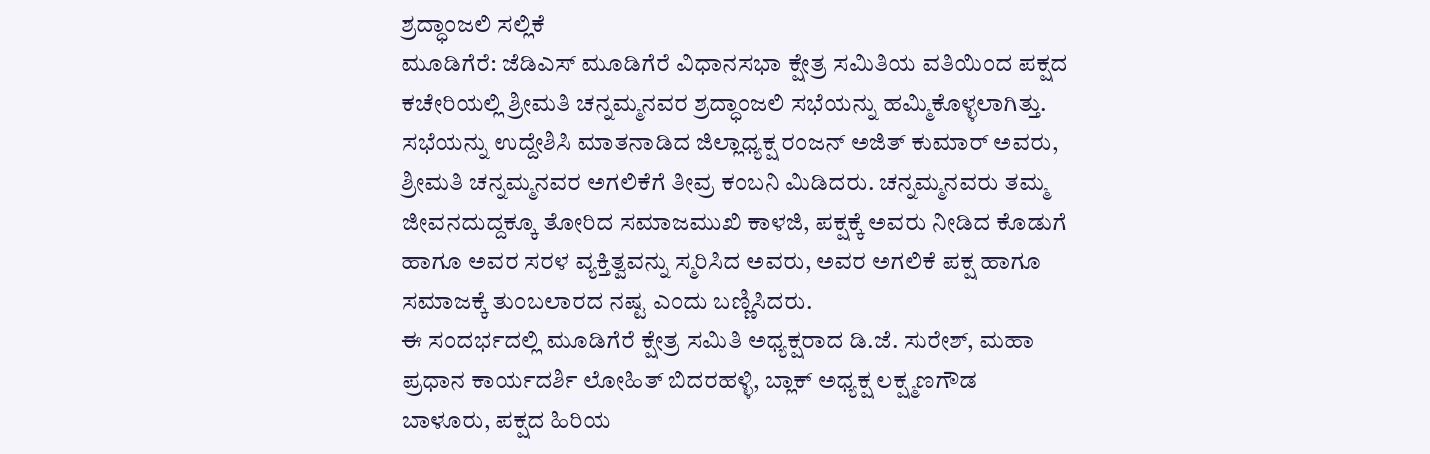ಶ್ರದ್ಧಾಂಜಲಿ ಸಲ್ಲಿಕೆ
ಮೂಡಿಗೆರೆ: ಜೆಡಿಎಸ್ ಮೂಡಿಗೆರೆ ವಿಧಾನಸಭಾ ಕ್ಷೇತ್ರ ಸಮಿತಿಯ ವತಿಯಿಂದ ಪಕ್ಷದ ಕಚೇರಿಯಲ್ಲಿ ಶ್ರೀಮತಿ ಚನ್ನಮ್ಮನವರ ಶ್ರದ್ಧಾಂಜಲಿ ಸಭೆಯನ್ನು ಹಮ್ಮಿಕೊಳ್ಳಲಾಗಿತ್ತು.
ಸಭೆಯನ್ನು ಉದ್ದೇಶಿಸಿ ಮಾತನಾಡಿದ ಜಿಲ್ಲಾಧ್ಯಕ್ಷ ರಂಜನ್ ಅಜಿತ್ ಕುಮಾರ್ ಅವರು, ಶ್ರೀಮತಿ ಚನ್ನಮ್ಮನವರ ಅಗಲಿಕೆಗೆ ತೀವ್ರ ಕಂಬನಿ ಮಿಡಿದರು. ಚನ್ನಮ್ಮನವರು ತಮ್ಮ ಜೀವನದುದ್ದಕ್ಕೂ ತೋರಿದ ಸಮಾಜಮುಖಿ ಕಾಳಜಿ, ಪಕ್ಷಕ್ಕೆ ಅವರು ನೀಡಿದ ಕೊಡುಗೆ ಹಾಗೂ ಅವರ ಸರಳ ವ್ಯಕ್ತಿತ್ವವನ್ನು ಸ್ಮರಿಸಿದ ಅವರು, ಅವರ ಅಗಲಿಕೆ ಪಕ್ಷ ಹಾಗೂ ಸಮಾಜಕ್ಕೆ ತುಂಬಲಾರದ ನಷ್ಟ ಎಂದು ಬಣ್ಣಿಸಿದರು.
ಈ ಸಂದರ್ಭದಲ್ಲಿ ಮೂಡಿಗೆರೆ ಕ್ಷೇತ್ರ ಸಮಿತಿ ಅಧ್ಯಕ್ಷರಾದ ಡಿ.ಜೆ. ಸುರೇಶ್, ಮಹಾ ಪ್ರಧಾನ ಕಾರ್ಯದರ್ಶಿ ಲೋಹಿತ್ ಬಿದರಹಳ್ಳಿ, ಬ್ಲಾಕ್ ಅಧ್ಯಕ್ಷ ಲಕ್ಷ್ಮಣಗೌಡ ಬಾಳೂರು, ಪಕ್ಷದ ಹಿರಿಯ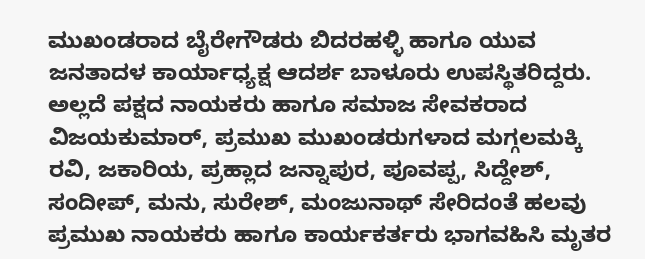ಮುಖಂಡರಾದ ಬೈರೇಗೌಡರು ಬಿದರಹಳ್ಳಿ ಹಾಗೂ ಯುವ ಜನತಾದಳ ಕಾರ್ಯಾಧ್ಯಕ್ಷ ಆದರ್ಶ ಬಾಳೂರು ಉಪಸ್ಥಿತರಿದ್ದರು.
ಅಲ್ಲದೆ ಪಕ್ಷದ ನಾಯಕರು ಹಾಗೂ ಸಮಾಜ ಸೇವಕರಾದ ವಿಜಯಕುಮಾರ್, ಪ್ರಮುಖ ಮುಖಂಡರುಗಳಾದ ಮಗ್ಗಲಮಕ್ಕಿ ರವಿ, ಜಕಾರಿಯ, ಪ್ರಹ್ಲಾದ ಜನ್ನಾಪುರ, ಪೂವಪ್ಪ, ಸಿದ್ದೇಶ್, ಸಂದೀಪ್, ಮನು, ಸುರೇಶ್, ಮಂಜುನಾಥ್ ಸೇರಿದಂತೆ ಹಲವು ಪ್ರಮುಖ ನಾಯಕರು ಹಾಗೂ ಕಾರ್ಯಕರ್ತರು ಭಾಗವಹಿಸಿ ಮೃತರ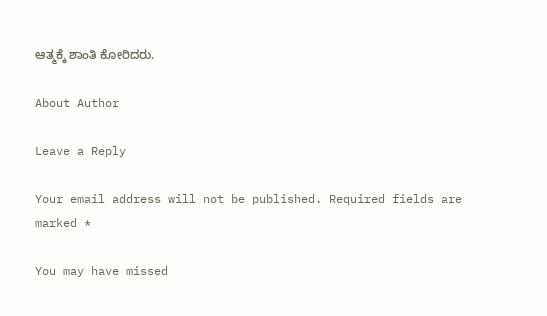ಆತ್ಮಕ್ಕೆ ಶಾಂತಿ ಕೋರಿದರು.

About Author

Leave a Reply

Your email address will not be published. Required fields are marked *

You may have missed